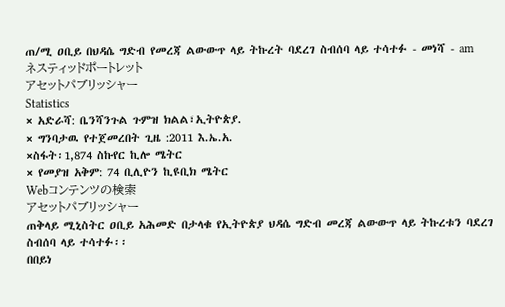ጠ/ሚ ዐቢይ በህዳሴ ግድብ የመረጃ ልውውጥ ላይ ትኩረት ባደረገ ስብሰባ ላይ ተሳተፉ - መነሻ - am
ネスティッドポートレット
アセットパブリッシャー
Statistics
× አድራሻ: ቤንሻንጉል ጉምዝ ክልል፣ኢትዮጵያ.
× ግንባታዉ የተጀመረበት ጊዜ :2011 እ.ኤ.አ.
×ስፋት፡1,874 ስኩየር ኪሎ ሜትር
× የመያዝ አቅም: 74 ቢሊዮን ኪዩቢክ ሜትር
Webコンテンツの検索
アセットパブリッシャー
ጠቅላይ ሚኒስትር ዐቢይ አሕመድ በታላቁ የኢትዮጵያ ህዳሴ ግድብ መረጃ ልውውጥ ላይ ትኩረቱን ባደረገ ስብሰባ ላይ ተሳተፉ፡፡
በበይነ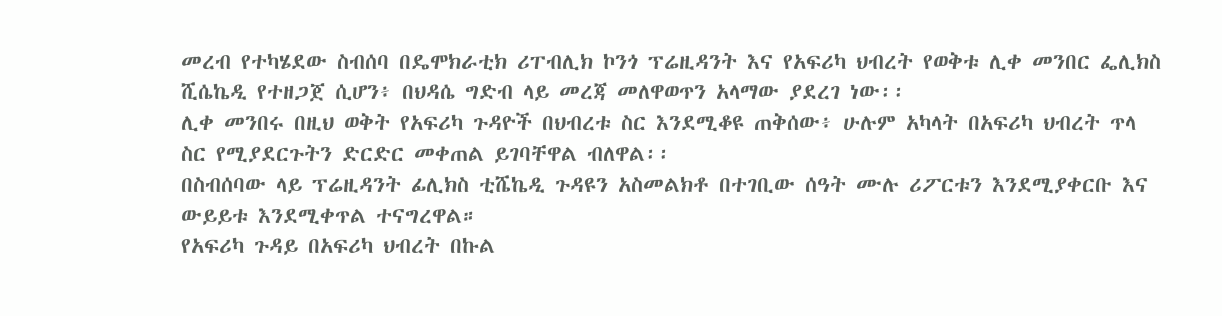መረብ የተካሄደው ስብሰባ በዴሞክራቲክ ሪፐብሊክ ኮንጎ ፕሬዚዳንት እና የአፍሪካ ህብረት የወቅቱ ሊቀ መንበር ፌሊክስ ሺሴኬዲ የተዘጋጀ ሲሆን፥ በህዳሴ ግድብ ላይ መረጃ መለዋወጥን አላማው ያደረገ ነው፡፡
ሊቀ መንበሩ በዚህ ወቅት የአፍሪካ ጉዳዮች በህብረቱ ስር እንደሚቆዩ ጠቅሰው፥ ሁሉም አካላት በአፍሪካ ህብረት ጥላ ስር የሚያደርጉትን ድርድር መቀጠል ይገባቸዋል ብለዋል፡፡
በስብሰባው ላይ ፕሬዚዳንት ፊሊክስ ቲሼኬዲ ጉዳዩን አስመልክቶ በተገቢው ሰዓት ሙሉ ሪፖርቱን እንደሚያቀርቡ እና ውይይቱ እንደሚቀጥል ተናግረዋል።
የአፍሪካ ጉዳይ በአፍሪካ ህብረት በኩል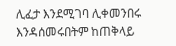ሊፈታ እንደሚገባ ሊቀመንበሩ እንዳሰመሩበትም ከጠቅላይ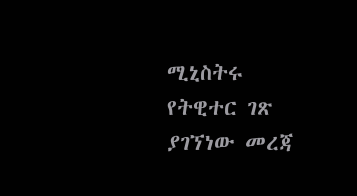ሚኒስትሩ የትዊተር ገጽ ያገኘነው መረጃ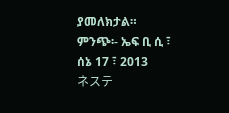ያመለክታል።
ምንጭ፡- ኤፍ ቢ ሲ ፣ ሰኔ 17 ፣ 2013
ネステ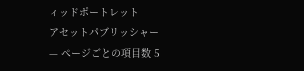ィッドポートレット
アセットパブリッシャー
— ページごとの項目数 5